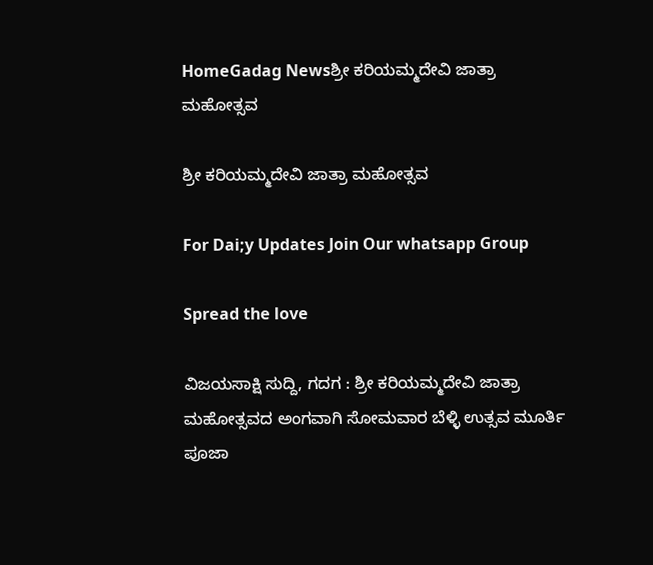HomeGadag Newsಶ್ರೀ ಕರಿಯಮ್ಮದೇವಿ ಜಾತ್ರಾ ಮಹೋತ್ಸವ

ಶ್ರೀ ಕರಿಯಮ್ಮದೇವಿ ಜಾತ್ರಾ ಮಹೋತ್ಸವ

For Dai;y Updates Join Our whatsapp Group

Spread the love

ವಿಜಯಸಾಕ್ಷಿ ಸುದ್ದಿ, ಗದಗ : ಶ್ರೀ ಕರಿಯಮ್ಮದೇವಿ ಜಾತ್ರಾ ಮಹೋತ್ಸವದ ಅಂಗವಾಗಿ ಸೋಮವಾರ ಬೆಳ್ಳಿ ಉತ್ಸವ ಮೂರ್ತಿ ಪೂಜಾ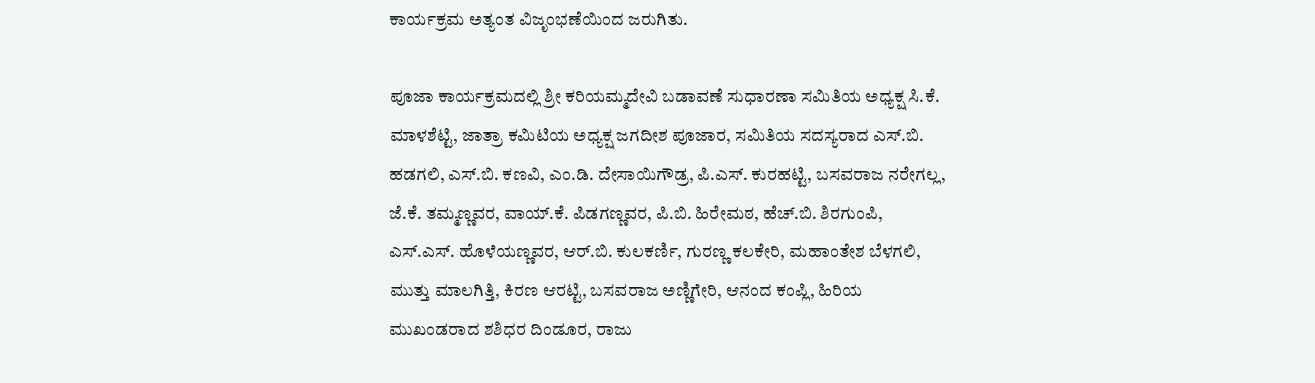ಕಾರ್ಯಕ್ರಮ ಅತ್ಯಂತ ವಿಜೃಂಭಣೆಯಿಂದ ಜರುಗಿತು.

ಪೂಜಾ ಕಾರ್ಯಕ್ರಮದಲ್ಲಿ ಶ್ರೀ ಕರಿಯಮ್ಮದೇವಿ ಬಡಾವಣೆ ಸುಧಾರಣಾ ಸಮಿತಿಯ ಅಧ್ಯಕ್ಷ ಸಿ.ಕೆ. ಮಾಳಶೆಟ್ಟಿ, ಜಾತ್ರಾ ಕಮಿಟಿಯ ಅಧ್ಯಕ್ಷ ಜಗದೀಶ ಪೂಜಾರ, ಸಮಿತಿಯ ಸದಸ್ಯರಾದ ಎಸ್.ಬಿ. ಹಡಗಲಿ, ಎಸ್.ಬಿ. ಕಣವಿ, ಎಂ.ಡಿ. ದೇಸಾಯಿಗೌಡ್ರ, ಪಿ.ಎಸ್. ಕುರಹಟ್ಟಿ, ಬಸವರಾಜ ನರೇಗಲ್ಲ, ಜೆ.ಕೆ. ತಮ್ಮಣ್ಣವರ, ವಾಯ್.ಕೆ. ಪಿಡಗಣ್ಣವರ, ಪಿ.ಬಿ. ಹಿರೇಮಠ, ಹೆಚ್.ಬಿ. ಶಿರಗುಂಪಿ, ಎಸ್.ಎಸ್. ಹೊಳೆಯಣ್ಣವರ, ಆರ್.ಬಿ. ಕುಲಕರ್ಣಿ, ಗುರಣ್ಣ ಕಲಕೇರಿ, ಮಹಾಂತೇಶ ಬೆಳಗಲಿ, ಮುತ್ತು ಮಾಲಗಿತ್ತಿ, ಕಿರಣ ಆರಟ್ಟಿ, ಬಸವರಾಜ ಅಣ್ಣಿಗೇರಿ, ಆನಂದ ಕಂಪ್ಲಿ, ಹಿರಿಯ ಮುಖಂಡರಾದ ಶಶಿಧರ ದಿಂಡೂರ, ರಾಜು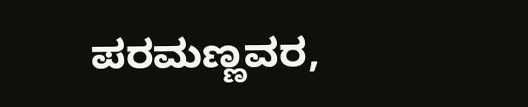ಪರಮಣ್ಣವರ,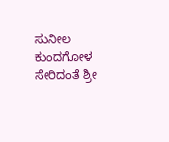ಸುನೀಲ ಕುಂದಗೋಳ ಸೇರಿದಂತೆ ಶ್ರೀ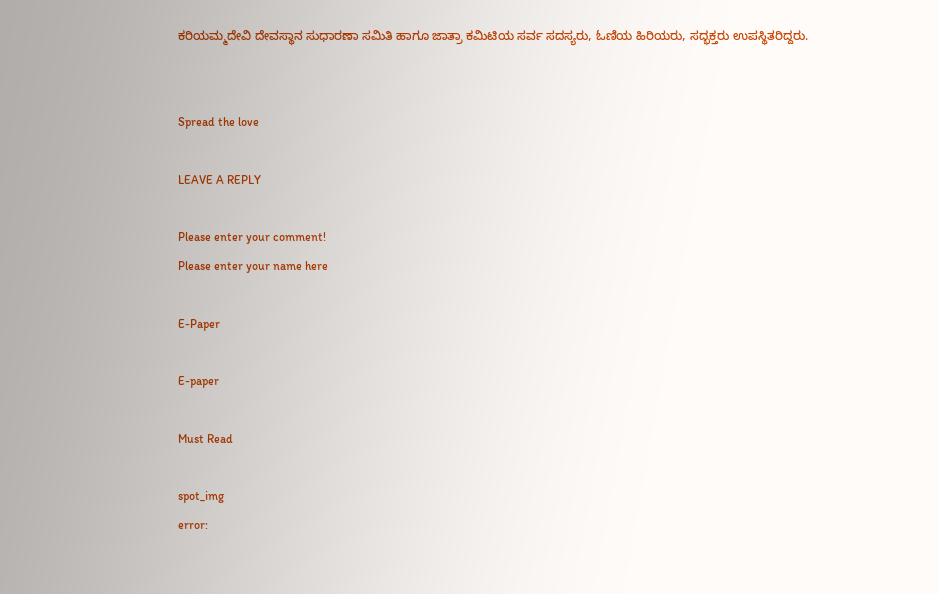ಕರಿಯಮ್ಮದೇವಿ ದೇವಸ್ಥಾನ ಸುಧಾರಣಾ ಸಮಿತಿ ಹಾಗೂ ಜಾತ್ರಾ ಕಮಿಟಿಯ ಸರ್ವ ಸದಸ್ಯರು, ಓಣಿಯ ಹಿರಿಯರು, ಸದ್ಭಕ್ತರು ಉಪಸ್ಥಿತರಿದ್ದರು.


Spread the love

LEAVE A REPLY

Please enter your comment!
Please enter your name here

E-Paper

E-paper

Must Read

spot_img
error: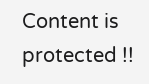Content is protected !!